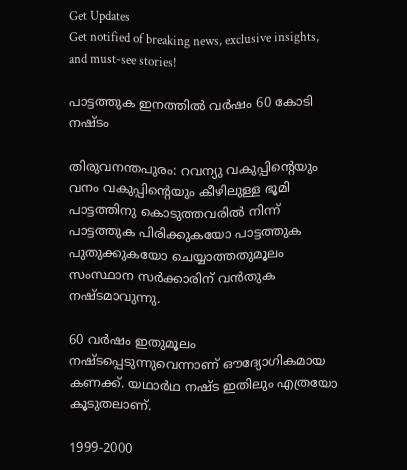Get Updates
Get notified of breaking news, exclusive insights, and must-see stories!

പാട്ടത്തുക ഇനത്തില്‍ വര്‍ഷം 60 കോടി നഷ്ടം

തിരുവനന്തപുരം: റവന്യു വകുപ്പിന്റെയും വനം വകുപ്പിന്റെയും കീഴിലുള്ള ഭൂമി പാട്ടത്തിനു കൊടുത്തവരില്‍ നിന്ന് പാട്ടത്തുക പിരിക്കുകയോ പാട്ടത്തുക പുതുക്കുകയോ ചെയ്യാത്തതുമൂലം സംസ്ഥാന സര്‍ക്കാരിന് വന്‍തുക നഷ്ടമാവുന്നു.

60 വര്‍ഷം ഇതുമൂലം നഷ്ടപ്പെടുന്നുവെന്നാണ് ഔദ്യോഗികമായ കണക്ക്. യഥാര്‍ഥ നഷ്ട ഇതിലും എത്രയോ കൂടുതലാണ്.

1999-2000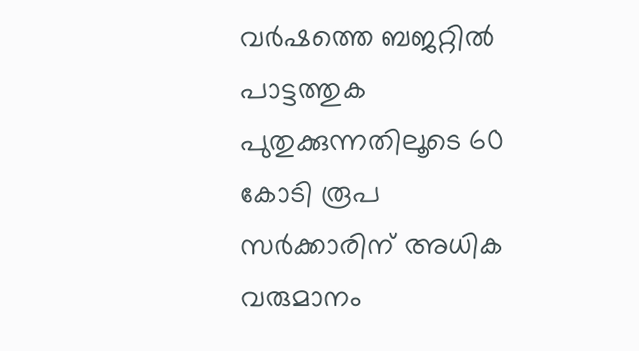വര്‍ഷത്തെ ബജറ്റില്‍ പാട്ടത്തുക പുതുക്കുന്നതിലൂടെ 60 കോടി രൂപ സര്‍ക്കാരിന് അധിക വരുമാനം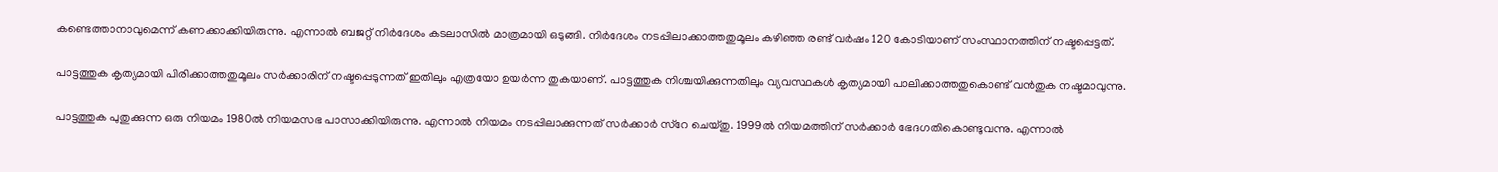കണ്ടെത്താനാവുമെന്ന് കണക്കാക്കിയിരുന്നു. എന്നാല്‍ ബജറ്റ് നിര്‍ദേശം കടലാസില്‍ മാത്രമായി ഒടുങ്ങി. നിര്‍ദേശം നടപ്പിലാക്കാത്തതുമൂലം കഴിഞ്ഞ രണ്ട് വര്‍ഷം 120 കോടിയാണ് സംസ്ഥാനത്തിന് നഷ്ടപ്പെട്ടത്.

പാട്ടത്തുക കൃത്യമായി പിരിക്കാത്തതുമൂലം സര്‍ക്കാരിന് നഷ്ടപ്പെടുന്നത് ഇതിലും എത്രയോ ഉയര്‍ന്ന തുകയാണ്. പാട്ടത്തുക നിശ്ചയിക്കുന്നതിലും വ്യവസ്ഥകള്‍ കൃത്യമായി പാലിക്കാത്തതുകൊണ്ട് വന്‍തുക നഷ്ടമാവുന്നു.

പാട്ടത്തുക പുതുക്കുന്ന ഒരു നിയമം 1980ല്‍ നിയമസഭ പാസാക്കിയിരുന്നു. എന്നാല്‍ നിയമം നടപ്പിലാക്കുന്നത് സര്‍ക്കാര്‍ സ്റേ ചെയ്തു. 1999ല്‍ നിയമത്തിന് സര്‍ക്കാര്‍ ഭേദഗതികൊണ്ടുവന്നു. എന്നാല്‍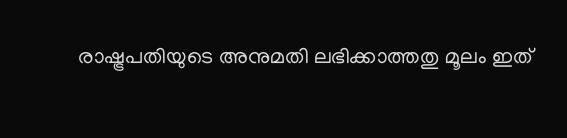രാഷ്ട്രപതിയുടെ അനുമതി ലഭിക്കാത്തതു മൂലം ഇത്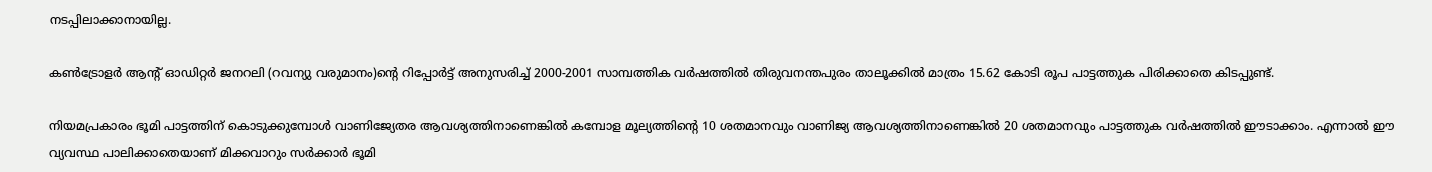നടപ്പിലാക്കാനായില്ല.

കണ്‍ട്രോളര്‍ ആന്റ് ഓഡിറ്റര്‍ ജനറലി (റവന്യു വരുമാനം)ന്റെ റിപ്പോര്‍ട്ട് അനുസരിച്ച് 2000-2001 സാമ്പത്തിക വര്‍ഷത്തില്‍ തിരുവനന്തപുരം താലൂക്കില്‍ മാത്രം 15.62 കോടി രൂപ പാട്ടത്തുക പിരിക്കാതെ കിടപ്പുണ്ട്.

നിയമപ്രകാരം ഭൂമി പാട്ടത്തിന് കൊടുക്കുമ്പോള്‍ വാണിജ്യേതര ആവശ്യത്തിനാണെങ്കില്‍ കമ്പോള മൂല്യത്തിന്റെ 10 ശതമാനവും വാണിജ്യ ആവശ്യത്തിനാണെങ്കില്‍ 20 ശതമാനവും പാട്ടത്തുക വര്‍ഷത്തില്‍ ഈടാക്കാം. എന്നാല്‍ ഈ വ്യവസ്ഥ പാലിക്കാതെയാണ് മിക്കവാറും സര്‍ക്കാര്‍ ഭൂമി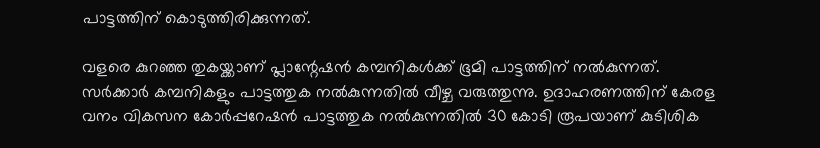പാട്ടത്തിന് കൊടുത്തിരിക്കുന്നത്.

വളരെ കുറഞ്ഞ തുകയ്ക്കാണ് പ്ലാന്റേഷന്‍ കമ്പനികള്‍ക്ക് ഭൂമി പാട്ടത്തിന് നല്‍കുന്നത്. സര്‍ക്കാര്‍ കമ്പനികളും പാട്ടത്തുക നല്‍കുന്നതില്‍ വീഴ്ച വരുത്തുന്നു. ഉദാഹരണത്തിന് കേരള വനം വികസന കോര്‍പ്പറേഷന്‍ പാട്ടത്തുക നല്‍കുന്നതില്‍ 30 കോടി രൂപയാണ് കുടിശിക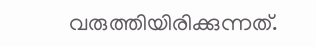വരുത്തിയിരിക്കുന്നത്.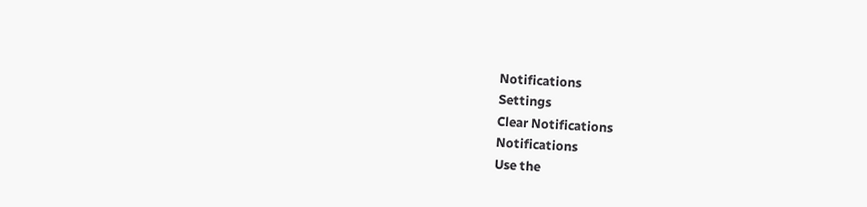Notifications
Settings
Clear Notifications
Notifications
Use the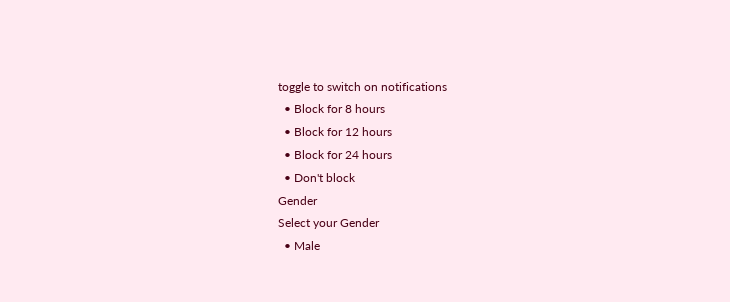toggle to switch on notifications
  • Block for 8 hours
  • Block for 12 hours
  • Block for 24 hours
  • Don't block
Gender
Select your Gender
  • Male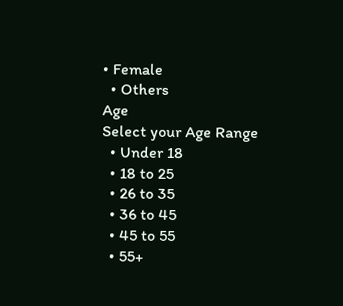• Female
  • Others
Age
Select your Age Range
  • Under 18
  • 18 to 25
  • 26 to 35
  • 36 to 45
  • 45 to 55
  • 55+